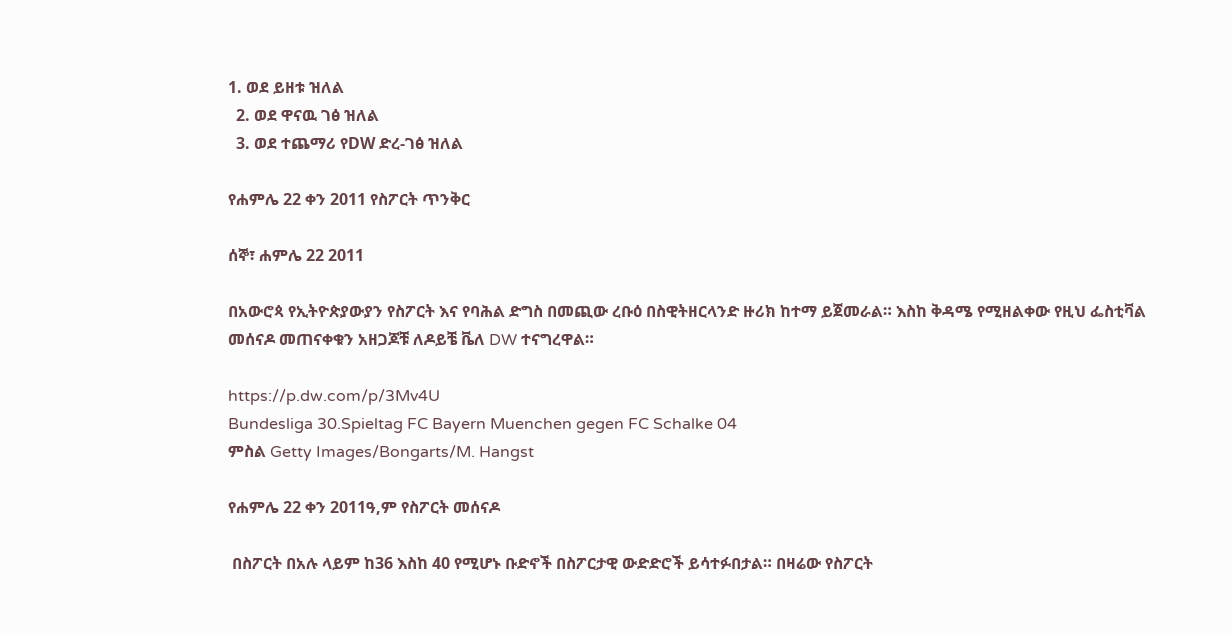1. ወደ ይዘቱ ዝለል
  2. ወደ ዋናዉ ገፅ ዝለል
  3. ወደ ተጨማሪ የDW ድረ-ገፅ ዝለል

የሐምሌ 22 ቀን 2011 የስፖርት ጥንቅር

ሰኞ፣ ሐምሌ 22 2011

በአውሮጳ የኢትዮጵያውያን የስፖርት እና የባሕል ድግስ በመጪው ረቡዕ በስዊትዘርላንድ ዙሪክ ከተማ ይጀመራል። እስከ ቅዳሜ የሚዘልቀው የዚህ ፌስቲቫል መሰናዶ መጠናቀቁን አዘጋጆቹ ለዶይቼ ቬለ DW ተናግረዋል።

https://p.dw.com/p/3Mv4U
Bundesliga 30.Spieltag FC Bayern Muenchen gegen FC Schalke 04
ምስል Getty Images/Bongarts/M. Hangst

የሐምሌ 22 ቀን 2011ዓ,ም የስፖርት መሰናዶ

 በስፖርት በአሉ ላይም ከ36 እስከ 40 የሚሆኑ ቡድኖች በስፖርታዊ ውድድሮች ይሳተፉበታል። በዛሬው የስፖርት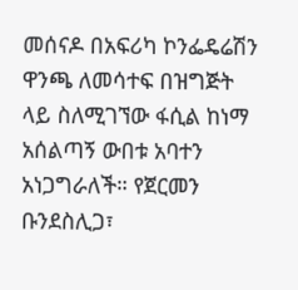መሰናዶ በአፍሪካ ኮንፌዴሬሽን ዋንጫ ለመሳተፍ በዝግጅት ላይ ስለሚገኘው ፋሲል ከነማ አሰልጣኝ ውበቱ አባተን አነጋግራለች። የጀርመን ቡንደስሊጋ፣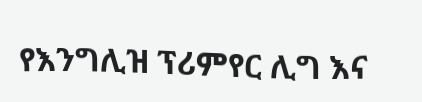የእንግሊዝ ፕሪምየር ሊግ እና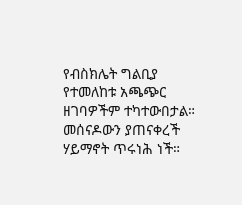የብስክሌት ግልቢያ የተመለከቱ አጫጭር ዘገባዎችም ተካተውበታል። መሰናዶውን ያጠናቀረች ሃይማኖት ጥሩነሕ ነች።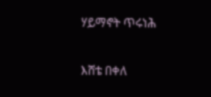ሃይማኖት ጥሩነሕ

እሸቴ በቀለ